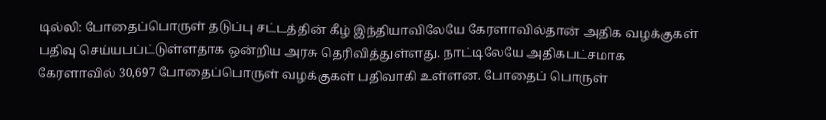டில்லி: போதைப்பொருள் தடுப்பு சட்டத்தின் கீழ் இந்தியாவிலேயே கேரளாவில்தான் அதிக வழக்குகள் பதிவு செய்யபப்ட்டுள்ளதாக ஒன்றிய அரசு தெரிவித்துள்ளது. நாட்டிலேயே அதிகபட்சமாக கேரளாவில் 30,697 போதைப்பொருள் வழக்குகள் பதிவாகி உள்ளன. போதைப் பொருள்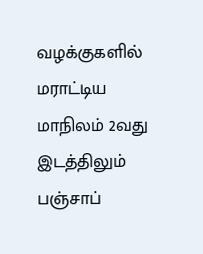வழக்குகளில் மராட்டிய மாநிலம் 2வது இடத்திலும் பஞ்சாப்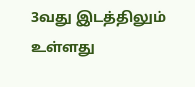3வது இடத்திலும் உள்ளது